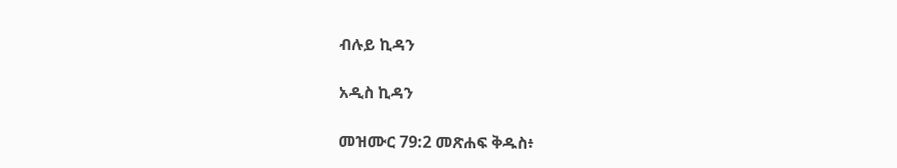ብሉይ ኪዳን

አዲስ ኪዳን

መዝሙር 79:2 መጽሐፍ ቅዱስ፥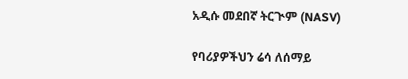አዲሱ መደበኛ ትርጒም (NASV)

የባሪያዎችህን ሬሳ ለሰማይ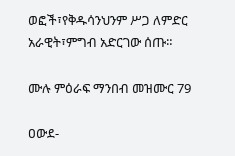ወፎች፣የቅዱሳንህንም ሥጋ ለምድር አራዊት፣ምግብ አድርገው ሰጡ።

ሙሉ ምዕራፍ ማንበብ መዝሙር 79

ዐውደ-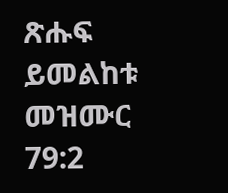ጽሑፍ ይመልከቱ መዝሙር 79:2